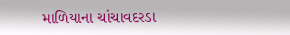માળિયાના ચાંચાવદરડા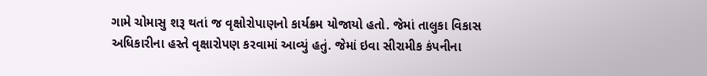ગામે ચોમાસુ શરૂ થતાં જ વૃક્ષોરોપાણનો કાર્યક્રમ યોજાયો હતો. જેમાં તાલુકા વિકાસ અધિકારીના હસ્તે વૃક્ષારોપણ કરવામાં આવ્યું હતું. જેમાં ઇવા સીરામીક કંપનીના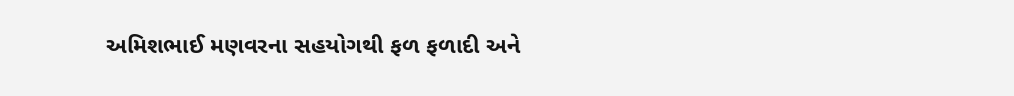અમિશભાઈ મણવરના સહયોગથી ફળ ફળાદી અને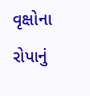વૃક્ષોના રોપાનું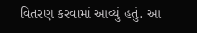વિતરણ કરવામાં આવ્યું હતું. આ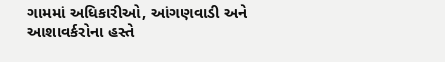ગામમાં અધિકારીઓ, આંગણવાડી અને આશાવર્કરોના હસ્તે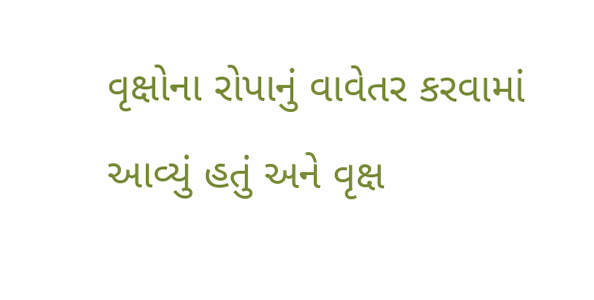વૃક્ષોના રોપાનું વાવેતર કરવામાં આવ્યું હતું અને વૃક્ષ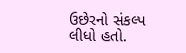ઉછેરનો સંકલ્પ લીધો હતો.